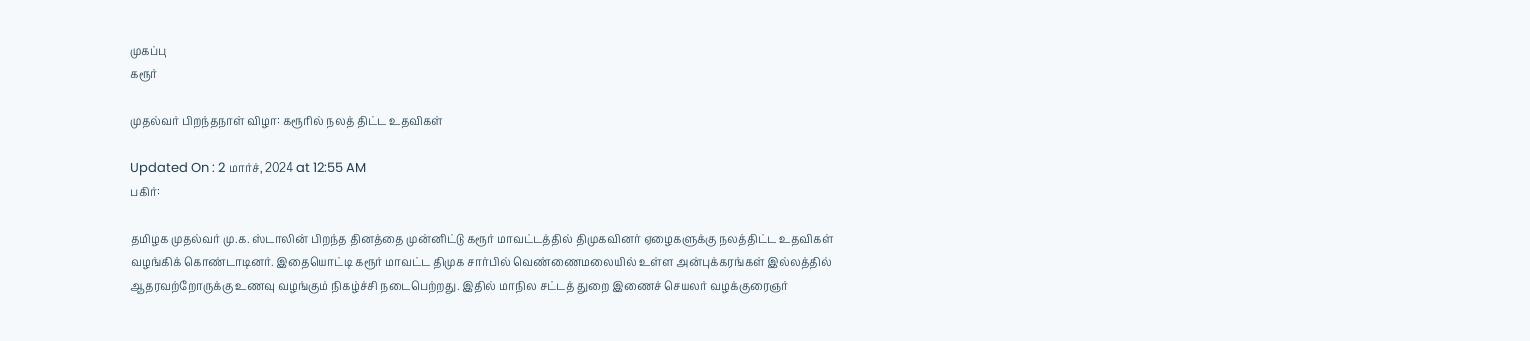முகப்பு
கரூர்

முதல்வர் பிறந்தநாள் விழா: கரூரில் நலத் திட்ட உதவிகள்

Updated On : 2 மார்ச், 2024 at 12:55 AM
பகிர்:

தமிழக முதல்வர் மு.க. ஸ்டாலின் பிறந்த தினத்தை முன்னிட்டு கரூர் மாவட்டத்தில் திமுகவினர் ஏழைகளுக்கு நலத்திட்ட உதவிகள் வழங்கிக் கொண்டாடினர். இதையொட்டி கரூர் மாவட்ட திமுக சார்பில் வெண்ணைமலையில் உள்ள அன்புக்கரங்கள் இல்லத்தில் ஆதரவற்றோருக்கு உணவு வழங்கும் நிகழ்ச்சி நடைபெற்றது. இதில் மாநில சட்டத் துறை இணைச் செயலர் வழக்குரைஞர்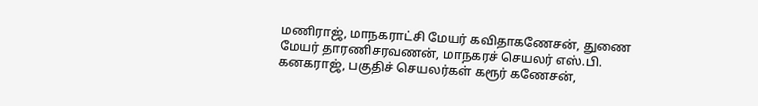மணிராஜ், மாநகராட்சி மேயர் கவிதாகணேசன், துணை மேயர் தாரணிசரவணன், மாநகரச் செயலர் எஸ்.பி. கனகராஜ், பகுதிச் செயலர்கள் கரூர் கணேசன்,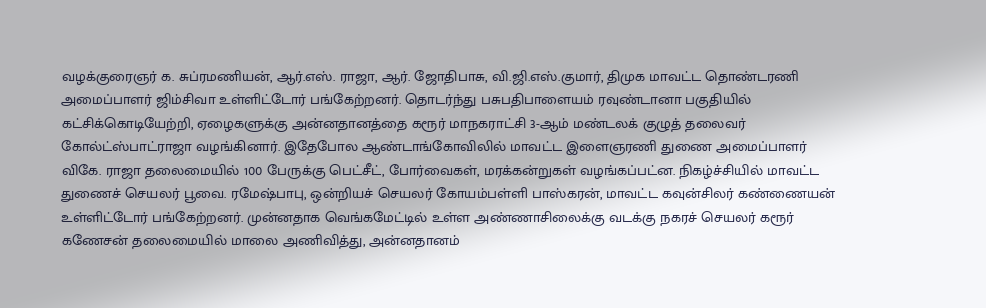வழக்குரைஞர் க. சுப்ரமணியன், ஆர்.எஸ். ராஜா, ஆர். ஜோதிபாசு, வி.ஜி.எஸ்.குமார், திமுக மாவட்ட தொண்டரணி அமைப்பாளர் ஜிம்சிவா உள்ளிட்டோர் பங்கேற்றனர். தொடர்ந்து பசுபதிபாளையம் ரவுண்டானா பகுதியில் கட்சிக்கொடியேற்றி, ஏழைகளுக்கு அன்னதானத்தை கரூர் மாநகராட்சி 3-ஆம் மண்டலக் குழுத் தலைவர் கோல்ட்ஸ்பாட்ராஜா வழங்கினார். இதேபோல ஆண்டாங்கோவிலில் மாவட்ட இளைஞரணி துணை அமைப்பாளர் விகே. ராஜா தலைமையில் 100 பேருக்கு பெட்சீட், போர்வைகள், மரக்கன்றுகள் வழங்கப்பட்ன. நிகழ்ச்சியில் மாவட்ட துணைச் செயலர் பூவை. ரமேஷ்பாபு, ஒன்றியச் செயலர் கோயம்பள்ளி பாஸ்கரன், மாவட்ட கவுன்சிலர் கண்ணையன் உள்ளிட்டோர் பங்கேற்றனர். முன்னதாக வெங்கமேட்டில் உள்ள அண்ணாசிலைக்கு வடக்கு நகரச் செயலர் கரூர் கணேசன் தலைமையில் மாலை அணிவித்து, அன்னதானம்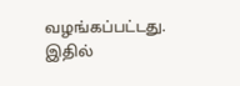வழங்கப்பட்டது. இதில்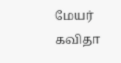மேயர் கவிதா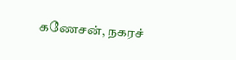கணேசன், நகரச்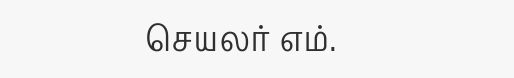செயலர் எம்.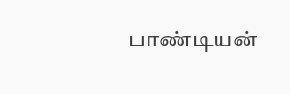பாண்டியன்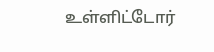உள்ளிட்டோர்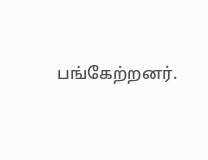பங்கேற்றனர்.